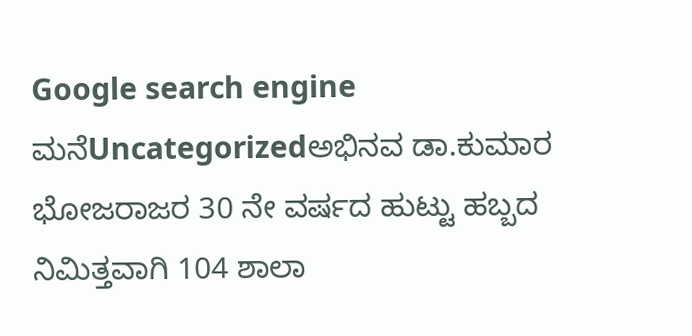Google search engine
ಮನೆUncategorizedಅಭಿನವ ಡಾ.ಕುಮಾರ ಭೋಜರಾಜರ 30 ನೇ ವರ್ಷದ ಹುಟ್ಟು ಹಬ್ಬದ ನಿಮಿತ್ತವಾಗಿ 104 ಶಾಲಾ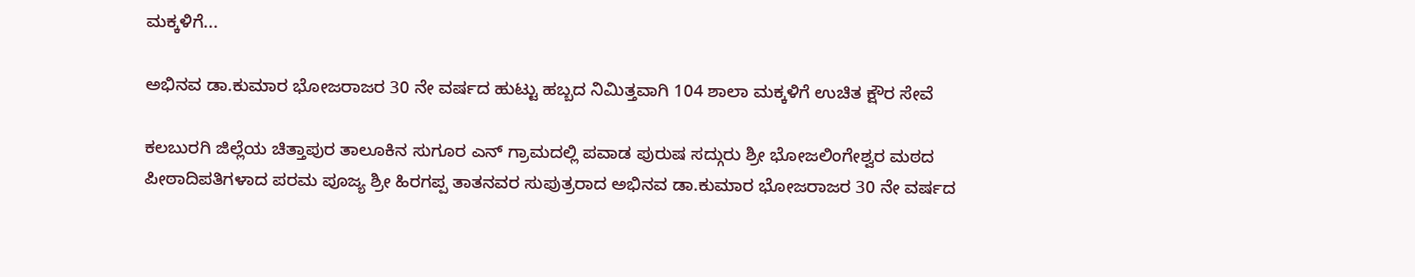ಮಕ್ಕಳಿಗೆ...

ಅಭಿನವ ಡಾ.ಕುಮಾರ ಭೋಜರಾಜರ 30 ನೇ ವರ್ಷದ ಹುಟ್ಟು ಹಬ್ಬದ ನಿಮಿತ್ತವಾಗಿ 104 ಶಾಲಾ ಮಕ್ಕಳಿಗೆ ಉಚಿತ ಕ್ಷೌರ ಸೇವೆ

ಕಲಬುರಗಿ ಜಿಲ್ಲೆಯ ಚಿತ್ತಾಪುರ ತಾಲೂಕಿನ ಸುಗೂರ ಎನ್ ಗ್ರಾಮದಲ್ಲಿ ಪವಾಡ ಪುರುಷ ಸದ್ಗುರು ಶ್ರೀ ಭೋಜಲಿಂಗೇಶ್ವರ ಮಠದ ಪೀಠಾದಿಪತಿಗಳಾದ ಪರಮ ಪೂಜ್ಯ ಶ್ರೀ ಹಿರಗಪ್ಪ ತಾತನವರ ಸುಪುತ್ರರಾದ ಅಭಿನವ ಡಾ.ಕುಮಾರ ಭೋಜರಾಜರ 30 ನೇ ವರ್ಷದ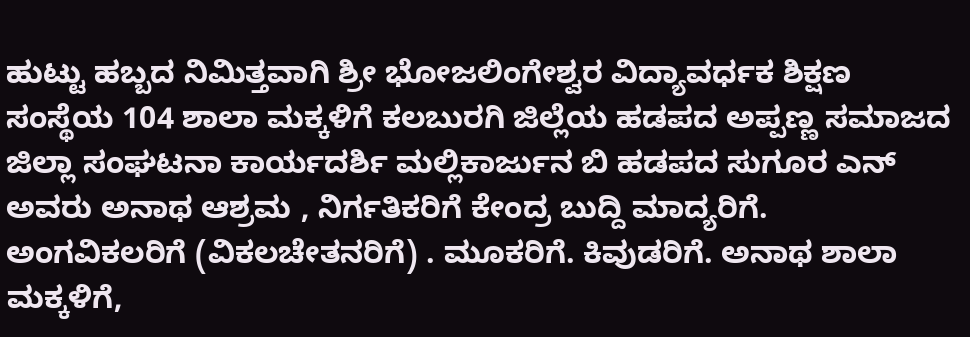ಹುಟ್ಟು ಹಬ್ಬದ ನಿಮಿತ್ತವಾಗಿ ಶ್ರೀ ಭೋಜಲಿಂಗೇಶ್ವರ ವಿದ್ಯಾವರ್ಧಕ ಶಿಕ್ಷಣ ಸಂಸ್ಥೆಯ 104 ಶಾಲಾ ಮಕ್ಕಳಿಗೆ ಕಲಬುರಗಿ ಜಿಲ್ಲೆಯ ಹಡಪದ ಅಪ್ಪಣ್ಣ ಸಮಾಜದ ಜಿಲ್ಲಾ ಸಂಘಟನಾ ಕಾರ್ಯದರ್ಶಿ ಮಲ್ಲಿಕಾರ್ಜುನ ಬಿ ಹಡಪದ ಸುಗೂರ ಎನ್ ಅವರು ಅನಾಥ ಆಶ್ರಮ , ನಿರ್ಗತಿಕರಿಗೆ ಕೇಂದ್ರ ಬುದ್ದಿ ಮಾದ್ಯರಿಗೆ. ಅಂಗವಿಕಲರಿಗೆ (ವಿಕಲಚೇತನರಿಗೆ) . ಮೂಕರಿಗೆ. ಕಿವುಡರಿಗೆ. ಅನಾಥ ಶಾಲಾ ಮಕ್ಕಳಿಗೆ,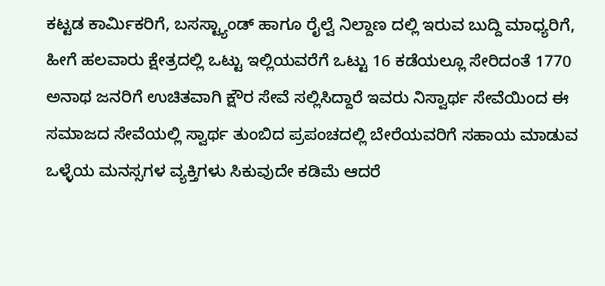ಕಟ್ಟಡ ಕಾರ್ಮಿಕರಿಗೆ, ಬಸಸ್ಟ್ಯಾಂಡ್ ಹಾಗೂ ರೈಲ್ವೆ ನಿಲ್ದಾಣ ದಲ್ಲಿ ಇರುವ ಬುದ್ದಿ ಮಾಧ್ಯರಿಗೆ, ಹೀಗೆ ಹಲವಾರು ಕ್ಷೇತ್ರದಲ್ಲಿ ಒಟ್ಟು ಇಲ್ಲಿಯವರೆಗೆ ಒಟ್ಟು 16 ಕಡೆಯಲ್ಲೂ ಸೇರಿದಂತೆ 1770 ಅನಾಥ ಜನರಿಗೆ ಉಚಿತವಾಗಿ ಕ್ಷೌರ ಸೇವೆ ಸಲ್ಲಿಸಿದ್ದಾರೆ ಇವರು ನಿಸ್ವಾರ್ಥ ಸೇವೆಯಿಂದ ಈ ಸಮಾಜದ ಸೇವೆಯಲ್ಲಿ ಸ್ವಾರ್ಥ ತುಂಬಿದ ಪ್ರಪಂಚದಲ್ಲಿ ಬೇರೆಯವರಿಗೆ ಸಹಾಯ ಮಾಡುವ ಒಳ್ಳೆಯ ಮನಸ್ಸಗಳ ವ್ಯಕ್ತಿಗಳು ಸಿಕುವುದೇ ಕಡಿಮೆ ಆದರೆ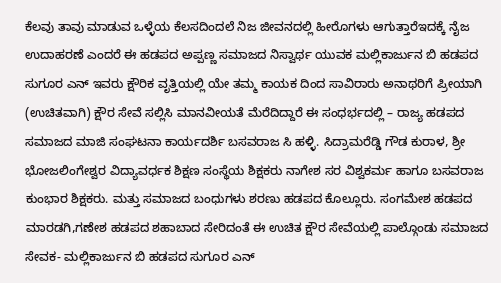ಕೆಲವು ತಾವು ಮಾಡುವ ಒಳ್ಳೆಯ ಕೆಲಸದಿಂದಲೆ ನಿಜ ಜೀವನದಲ್ಲಿ ಹೀರೊಗಳು ಆಗುತ್ತಾರೆಇದಕ್ಕೆ ನೈಜ ಉದಾಹರಣೆ ಎಂದರೆ ಈ ಹಡಪದ ಅಪ್ಪಣ್ಣ ಸಮಾಜದ ನಿಸ್ವಾರ್ಥ ಯುವಕ ಮಲ್ಲಿಕಾರ್ಜುನ ಬಿ ಹಡಪದ ಸುಗೂರ ಎನ್ ಇವರು ಕ್ಷೌರಿಕ ವೃತ್ತಿಯಲ್ಲಿ ಯೇ ತಮ್ಮ ಕಾಯಕ ದಿಂದ ಸಾವಿರಾರು ಅನಾಥರಿಗೆ ಪ್ರೀಯಾಗಿ (ಉಚಿತವಾಗಿ) ಕ್ಷೌರ ಸೇವೆ ಸಲ್ಲಿಸಿ ಮಾನವೀಯತೆ ಮೆರೆದಿದ್ದಾರೆ ಈ ಸಂಧರ್ಭದಲ್ಲಿ – ರಾಜ್ಯ ಹಡಪದ ಸಮಾಜದ ಮಾಜಿ ಸಂಘಟನಾ ಕಾರ್ಯದರ್ಶಿ ಬಸವರಾಜ ಸಿ ಹಳ್ಳಿ. ಸಿದ್ರಾಮರೆಡ್ಡಿ ಗೌಡ ಕುರಾಳ, ಶ್ರೀ ಭೋಜಲಿಂಗೇಶ್ವರ ವಿದ್ಯಾವರ್ಧಕ ಶಿಕ್ಷಣ ಸಂಸ್ಥೆಯ ಶಿಕ್ಷಕರು ನಾಗೇಶ ಸರ ವಿಶ್ವಕರ್ಮ ಹಾಗೂ ಬಸವರಾಜ ಕುಂಭಾರ ಶಿಕ್ಷಕರು. ಮತ್ತು ಸಮಾಜದ ಬಂಧುಗಳು ಶರಣು ಹಡಪದ ಕೊಲ್ಲೂರು. ಸಂಗಮೇಶ ಹಡಪದ ಮಾರಡಗಿ,ಗಣೇಶ ಹಡಪದ ಶಹಾಬಾದ ಸೇರಿದಂತೆ ಈ ಉಚಿತ ಕ್ಷೌರ ಸೇವೆಯಲ್ಲಿ ಪಾಲ್ಗೊಂಡು ಸಮಾಜದ ಸೇವಕ- ಮಲ್ಲಿಕಾರ್ಜುನ ಬಿ ಹಡಪದ ಸುಗೂರ ಎನ್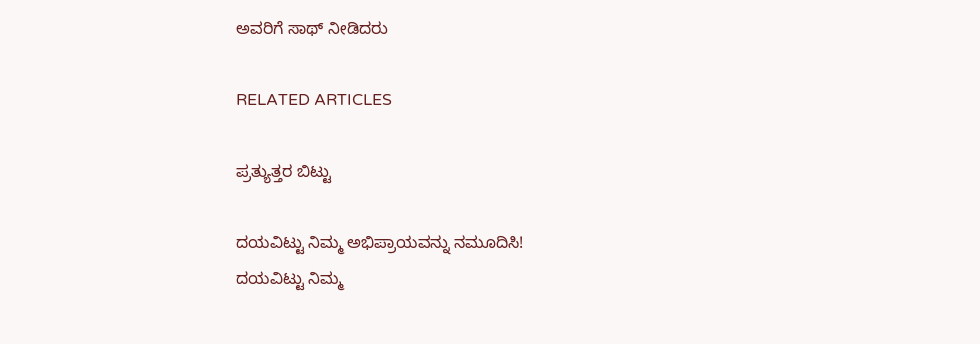ಅವರಿಗೆ ಸಾಥ್ ನೀಡಿದರು

RELATED ARTICLES

ಪ್ರತ್ಯುತ್ತರ ಬಿಟ್ಟು

ದಯವಿಟ್ಟು ನಿಮ್ಮ ಅಭಿಪ್ರಾಯವನ್ನು ನಮೂದಿಸಿ!
ದಯವಿಟ್ಟು ನಿಮ್ಮ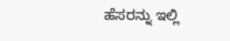ಹೆಸರನ್ನು ಇಲ್ಲಿ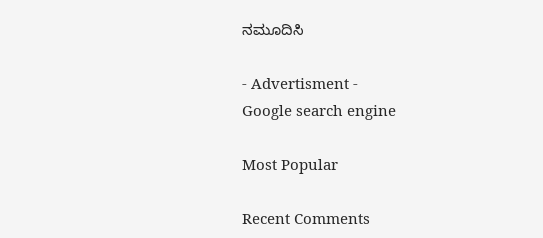ನಮೂದಿಸಿ

- Advertisment -
Google search engine

Most Popular

Recent Comments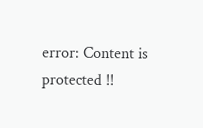error: Content is protected !!